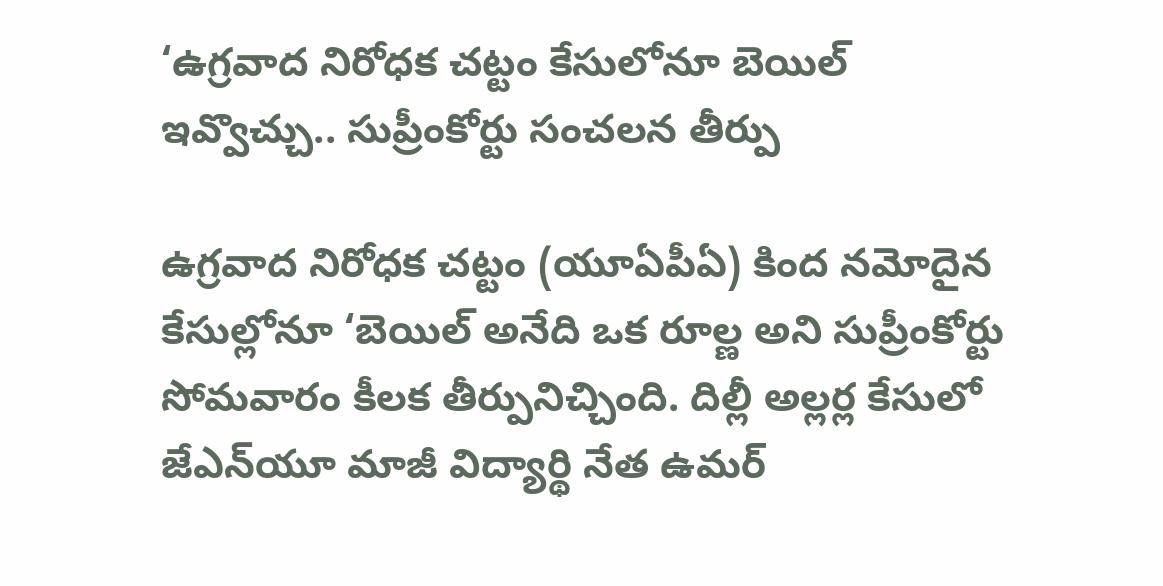‘ఉగ్రవాద నిరోధక చట్టం కేసులోనూ బెయిల్‌ ఇవ్వొచ్చు.. సుప్రీంకోర్టు సంచలన తీర్పు

ఉగ్రవాద నిరోధక చట్టం (యూఏపీఏ) కింద నమోదైన కేసుల్లోనూ ‘బెయిల్ అనేది ఒక రూల్ణ అని సుప్రీంకోర్టు సోమవారం కీలక తీర్పునిచ్చింది. దిల్లీ అల్లర్ల కేసులో జేఎన్‌యూ మాజీ విద్యార్థి నేత ఉమర్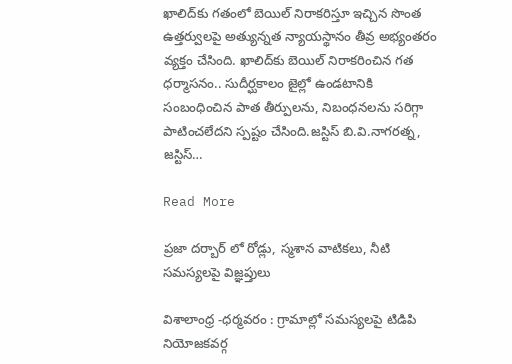ఖాలిద్‌కు గతంలో బెయిల్ నిరాకరిస్తూ ఇచ్చిన సొంత ఉత్తర్వులపై అత్యున్నత న్యాయస్థానం తీవ్ర అభ్యంతరం వ్యక్తం చేసింది. ఖాలిద్‌కు బెయిల్ నిరాకరించిన గత ధర్మాసనం.. సుదీర్ఘకాలం జైల్లో ఉండటానికి సంబంధించిన పాత తీర్పులను, నిబంధనలను సరిగ్గా పాటించలేదని స్పష్టం చేసింది.జస్టిస్ బి.వి.నాగరత్న, జస్టిస్…

Read More

ప్రజా దర్బార్ లో రోడ్లు, స్మశాన వాటికలు, నీటి సమస్యలపై విజ్ఞప్తులు

విశాలాంధ్ర -ధర్మవరం : గ్రామాల్లో సమస్యలపై టిడిపి నియోజకవర్గ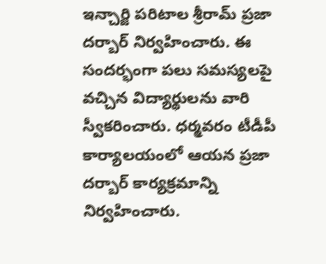ఇన్చార్జి పరిటాల శ్రీరామ్ ప్రజా దర్బార్ నిర్వహించారు. ఈ సందర్భంగా పలు సమస్యలపై వచ్చిన విద్యార్థులను వారి స్వీకరించారు. ధర్మవరం టీడీపీ కార్యాలయంలో ఆయన ప్రజా దర్బార్ కార్యక్రమాన్ని నిర్వహించారు.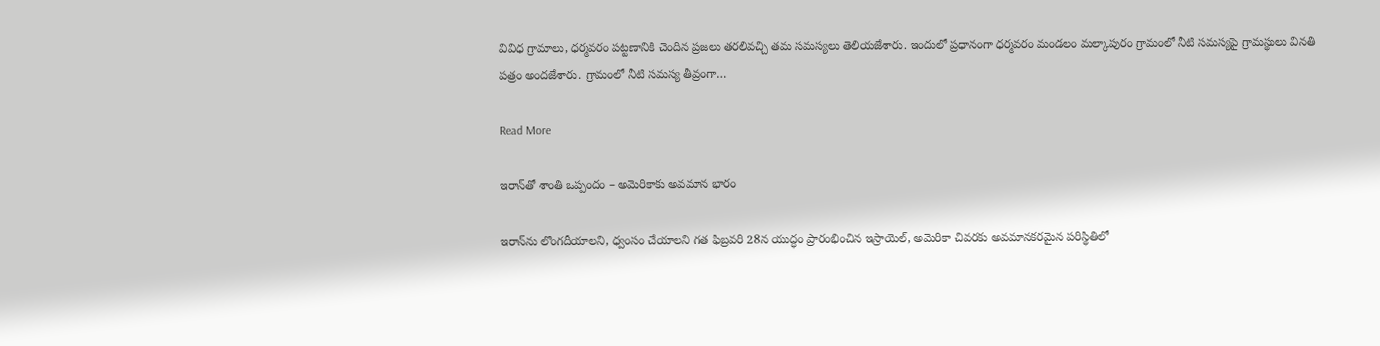వివిధ గ్రామాలు, ధర్మవరం పట్టణానికి చెందిన ప్రజలు తరలివచ్చి తమ సమస్యలు తెలియజేశారు. ఇందులో ప్రధానంగా ధర్మవరం మండలం మల్కాపురం గ్రామంలో నీటి సమస్యపై గ్రామస్థులు వినతి పత్రం అందజేశారు. గ్రామంలో నీటి సమస్య తీవ్రంగా…

Read More

ఇరాన్‌తో శాంతి ఒప్పందం – అమెరికాకు అవమాన భారం

ఇరాన్‌ను లొంగదీయాలని, ధ్వంసం చేయాలని గత ఫిబ్రవరి 28న యుద్ధం ప్రారంభించిన ఇస్రాయెల్, అమెరికా చివరకు అవమానకరమైన పరిస్థితిలో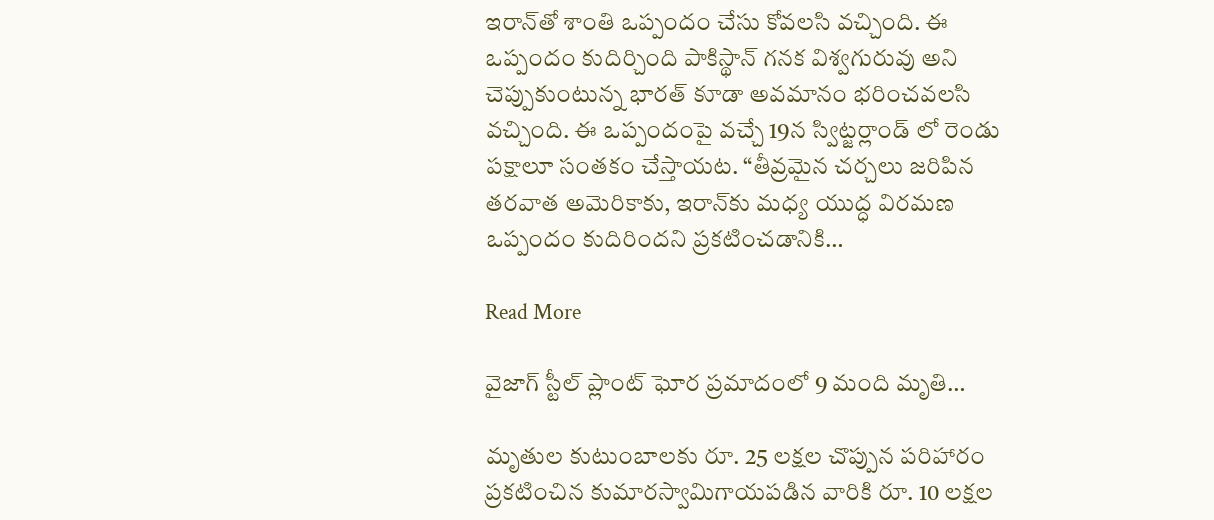ఇరాన్‌తో శాంతి ఒప్పందం చేసు కోవలసి వచ్చింది. ఈ ఒప్పందం కుదిర్చింది పాకిస్థాన్ గనక విశ్వగురువు అని చెప్పుకుంటున్న భారత్ కూడా అవమానం భరించవలసి వచ్చింది. ఈ ఒప్పందంపై వచ్చే 19న స్విట్జర్లాండ్ లో రెండు పక్షాలూ సంతకం చేస్తాయట. “తీవ్రమైన చర్చలు జరిపిన తరవాత అమెరికాకు, ఇరాన్‌కు మధ్య యుద్ధ విరమణ ఒప్పందం కుదిరిందని ప్రకటించడానికి…

Read More

వైజాగ్ స్టీల్ ప్లాంట్‌ ఘోర ప్రమాదంలో 9 మంది మృతి…

మృతుల కుటుంబాలకు రూ. 25 లక్షల చొప్పున పరిహారం ప్రకటించిన కుమారస్వామిగాయపడిన వారికి రూ. 10 లక్షల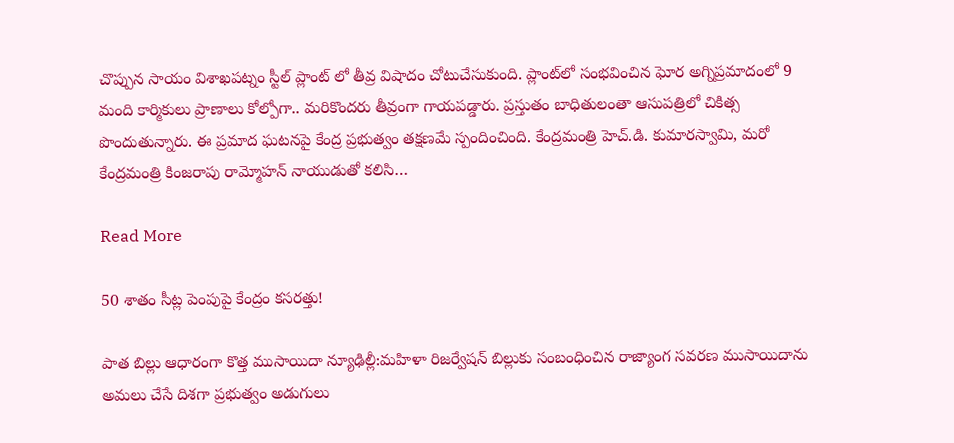చొప్పున సాయం విశాఖపట్నం స్టీల్ ప్లాంట్ లో తీవ్ర విషాదం చోటుచేసుకుంది. ప్లాంట్‌లో సంభవించిన ఘోర అగ్నిప్రమాదంలో 9 మంది కార్మికులు ప్రాణాలు కోల్పోగా.. మరికొందరు తీవ్రంగా గాయపడ్డారు. ప్రస్తుతం బాధితులంతా ఆసుపత్రిలో చికిత్స పొందుతున్నారు. ఈ ప్రమాద ఘటనపై కేంద్ర ప్రభుత్వం తక్షణమే స్పందించింది. కేంద్రమంత్రి హెచ్.డి. కుమారస్వామి, మరో కేంద్రమంత్రి కింజరాపు రామ్మోహన్ నాయుడుతో కలిసి…

Read More

50 శాతం సీట్ల పెంపుపై కేంద్రం కసరత్తు!

పాత బిల్లు ఆధారంగా కొత్త ముసాయిదా న్యూఢిల్లీ:మహిళా రిజర్వేషన్ బిల్లుకు సంబంధించిన రాజ్యాంగ సవరణ ముసాయిదాను అమలు చేసే దిశగా ప్రభుత్వం అడుగులు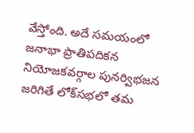వేస్తోంది. అదే సమయంలో జనాభా ప్రాతిపదికన నియోజకవర్గాల పునర్విభజన జరిగితే లోక్‌సభలో తమ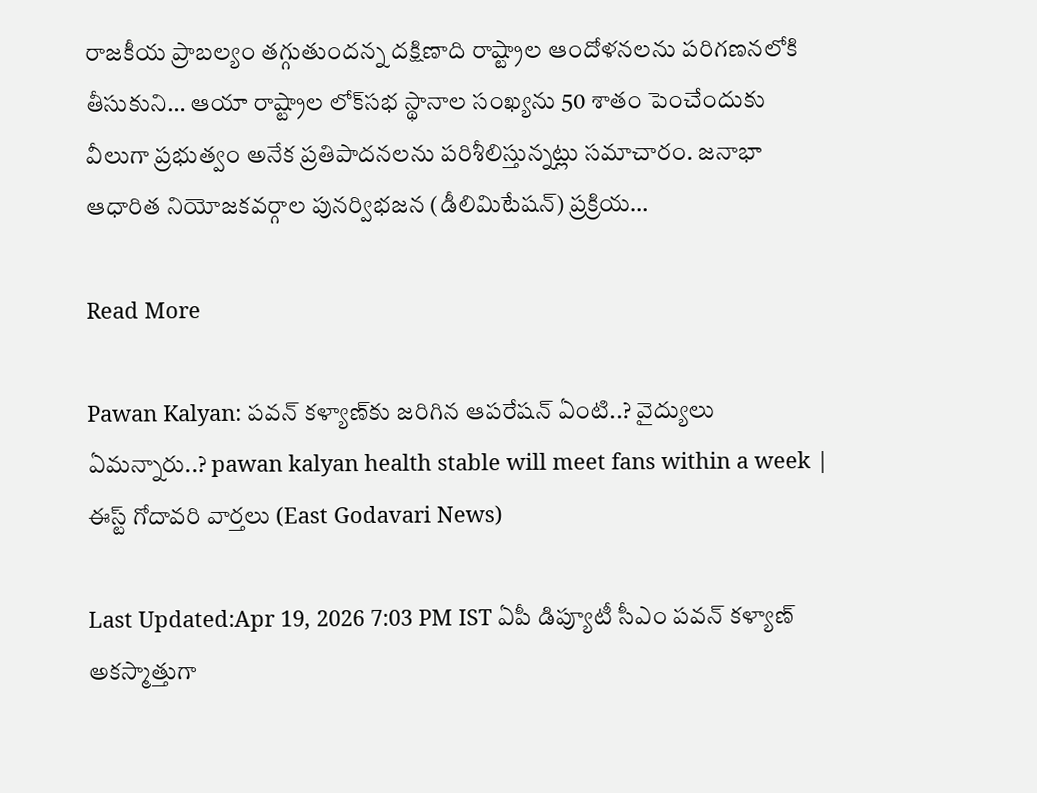రాజకీయ ప్రాబల్యం తగ్గుతుందన్న దక్షిణాది రాష్ట్రాల ఆందోళనలను పరిగణనలోకి తీసుకుని… ఆయా రాష్ట్రాల లోక్‌సభ స్థానాల సంఖ్యను 50 శాతం పెంచేందుకు వీలుగా ప్రభుత్వం అనేక ప్రతిపాదనలను పరిశీలిస్తున్నట్లు సమాచారం. జనాభా ఆధారిత నియోజకవర్గాల పునర్విభజన (డీలిమిటేషన్) ప్రక్రియ…

Read More

Pawan Kalyan: పవన్ కళ్యాణ్‌కు జరిగిన ఆపరేషన్ ఏంటి..? వైద్యులు ఏమన్నారు..? pawan kalyan health stable will meet fans within a week | ఈస్ట్ గోదావరి వార్తలు (East Godavari News)

Last Updated:Apr 19, 2026 7:03 PM IST ఏపీ డిప్యూటీ సీఎం పవన్ కళ్యాణ్ అకస్మాత్తుగా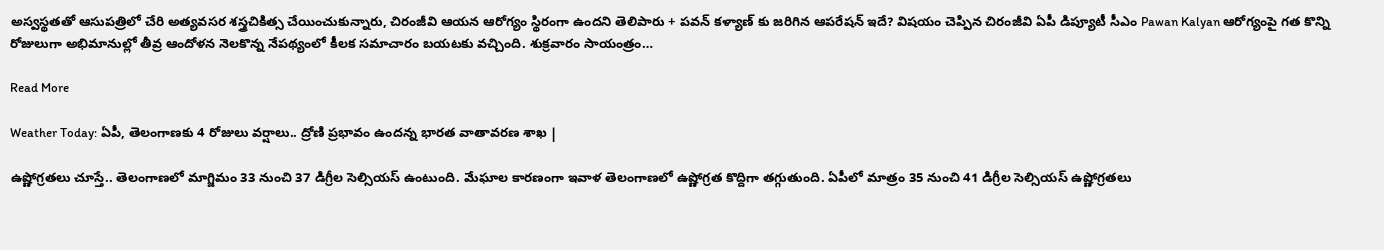అస్వస్థతతో ఆసుపత్రిలో చేరి అత్యవసర శస్త్రచికిత్స చేయించుకున్నారు, చిరంజీవి ఆయన ఆరోగ్యం స్థిరంగా ఉందని తెలిపారు + పవన్ కళ్యాణ్ కు జరిగిన ఆపరేషన్ ఇదే? విషయం చెప్పిన చిరంజీవి ఏపీ డిప్యూటీ సీఎం Pawan Kalyan ఆరోగ్యంపై గత కొన్ని రోజులుగా అభిమానుల్లో తీవ్ర ఆందోళన నెలకొన్న నేపథ్యంలో కీలక సమాచారం బయటకు వచ్చింది. శుక్రవారం సాయంత్రం…

Read More

Weather Today: ఏపీ, తెలంగాణకు 4 రోజులు వర్షాలు.. ద్రోణి ప్రభావం ఉందన్న భారత వాతావరణ శాఖ |

ఉష్ణోగ్రతలు చూస్తే.. తెలంగాణలో మాగ్జిమం 33 నుంచి 37 డిగ్రీల సెల్సియస్ ఉంటుంది. మేఘాల కారణంగా ఇవాళ తెలంగాణలో ఉష్ణోగ్రత కొద్దిగా తగ్గుతుంది. ఏపీలో మాత్రం 35 నుంచి 41 డిగ్రీల సెల్సియస్ ఉష్ణోగ్రతలు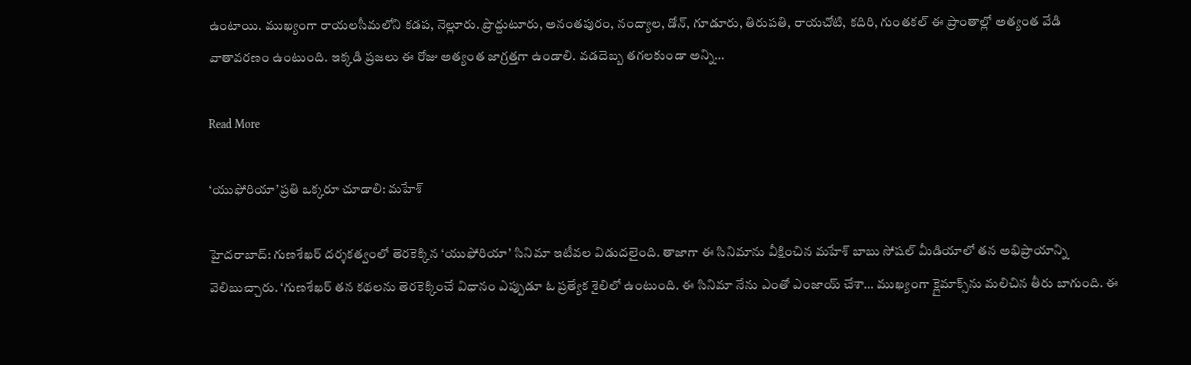ఉంటాయి. ముఖ్యంగా రాయలసీమలోని కడప, నెల్లూరు. ప్రొద్దుటూరు, అనంతపురం, నంద్యాల, డోన్, గూడూరు, తిరుపతి, రాయచోటి, కదిరి, గుంతకల్ ఈ ప్రాంతాల్లో అత్యంత వేడి వాతావరణం ఉంటుంది. ఇక్కడి ప్రజలు ఈ రోజు అత్యంత జాగ్రత్తగా ఉండాలి. వడదెబ్బ తగలకుండా అన్ని…

Read More

‘యుఫోరియా’ప్రతి ఒక్కరూ చూడాలి: మహేశ్

హైదరాబాద్: గుణశేఖర్ దర్శకత్వంలో తెరకెక్కిన ‘యుఫోరియా’ సినిమా ఇటీవల విడుదలైంది. తాజాగా ఈ సినిమాను వీక్షించిన మహేశ్ బాబు సోషల్ మీడియాలో తన అభిప్రాయాన్ని వెలిబుచ్చారు. ‘గుణశేఖర్ తన కథలను తెరకెక్కించే విధానం ఎప్పుడూ ఓ ప్రత్యేక శైలిలో ఉంటుంది. ఈ సినిమా నేను ఎంతో ఎంజాయ్ చేశా… ముఖ్యంగా క్లైమాక్స్‌ను మలిచిన తీరు బాగుంది. ఈ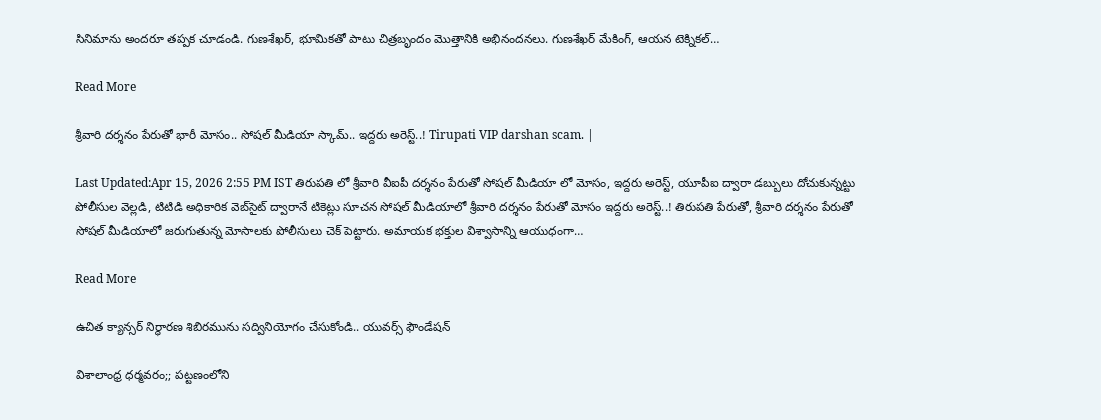సినిమాను అందరూ తప్పక చూడండి. గుణశేఖర్, భూమికతో పాటు చిత్రబృందం మొత్తానికి అభినందనలు. గుణశేఖర్ మేకింగ్, ఆయన టెక్నికల్…

Read More

శ్రీవారి దర్శనం పేరుతో భారీ మోసం.. సోషల్ మీడియా స్కామ్.. ఇద్దరు అరెస్ట్..! Tirupati VIP darshan scam. |

Last Updated:Apr 15, 2026 2:55 PM IST తిరుపతి లో శ్రీవారి వీఐపీ దర్శనం పేరుతో సోషల్ మీడియా లో మోసం, ఇద్దరు అరెస్ట్, యూపీఐ ద్వారా డబ్బులు దోచుకున్నట్టు పోలీసుల వెల్లడి, టిటిడి అధికారిక వెబ్‌సైట్ ద్వారానే టికెట్లు సూచన సోషల్ మీడియాలో శ్రీవారి దర్శనం పేరుతో మోసం ఇద్దరు అరెస్ట్..! తిరుపతి పేరుతో, శ్రీవారి దర్శనం పేరుతో సోషల్ మీడియాలో జరుగుతున్న మోసాలకు పోలీసులు చెక్ పెట్టారు. అమాయక భక్తుల విశ్వాసాన్ని ఆయుధంగా…

Read More

ఉచిత క్యాన్సర్ నిర్ధారణ శిబిరమును సద్వినియోగం చేసుకోండి.. యువర్స్ ఫౌండేషన్

విశాలాంధ్ర ధర్మవరం;; పట్టణంలోని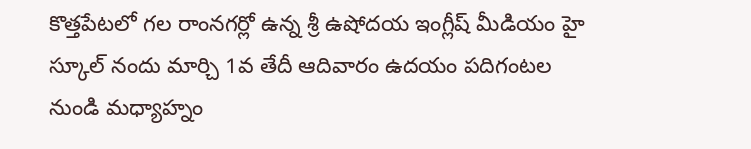కొత్తపేటలో గల రాంనగర్లో ఉన్న శ్రీ ఉషోదయ ఇంగ్లీష్ మీడియం హై స్కూల్ నందు మార్చి 1వ తేదీ ఆదివారం ఉదయం పదిగంటల నుండి మధ్యాహ్నం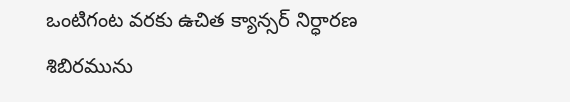ఒంటిగంట వరకు ఉచిత క్యాన్సర్ నిర్ధారణ శిబిరమును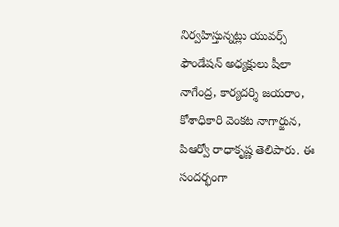నిర్వహిస్తున్నట్లు యువర్స్ ఫౌండేషన్ అధ్యక్షులు షీలా నాగేంద్ర, కార్యదర్శి జయరాం, కోశాధికారి వెంకట నాగార్జున, పిఆర్వో రాధాకృష్ణ తెలిపారు. ఈ సందర్భంగా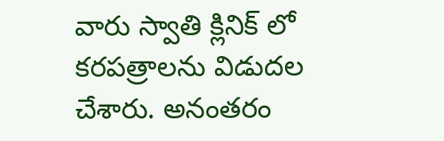వారు స్వాతి క్లినిక్ లో కరపత్రాలను విడుదల చేశారు. అనంతరం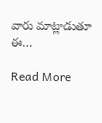వారు మాట్లాడుతూ ఈ…

Read More